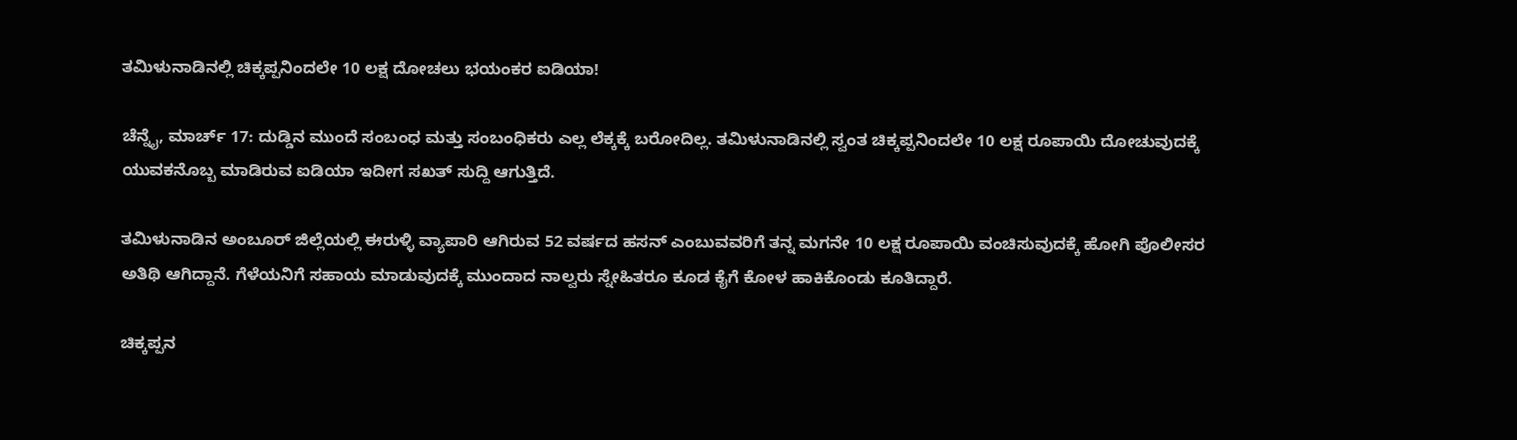ತಮಿಳುನಾಡಿನಲ್ಲಿ ಚಿಕ್ಕಪ್ಪನಿಂದಲೇ 10 ಲಕ್ಷ ದೋಚಲು ಭಯಂಕರ ಐಡಿಯಾ!

ಚೆನ್ನೈ, ಮಾರ್ಚ್ 17: ದುಡ್ಡಿನ ಮುಂದೆ ಸಂಬಂಧ ಮತ್ತು ಸಂಬಂಧಿಕರು ಎಲ್ಲ ಲೆಕ್ಕಕ್ಕೆ ಬರೋದಿಲ್ಲ. ತಮಿಳುನಾಡಿನಲ್ಲಿ ಸ್ವಂತ ಚಿಕ್ಕಪ್ಪನಿಂದಲೇ 10 ಲಕ್ಷ ರೂಪಾಯಿ ದೋಚುವುದಕ್ಕೆ ಯುವಕನೊಬ್ಬ ಮಾಡಿರುವ ಐಡಿಯಾ ಇದೀಗ ಸಖತ್ ಸುದ್ದಿ ಆಗುತ್ತಿದೆ.

ತಮಿಳುನಾಡಿನ ಅಂಬೂರ್ ಜಿಲ್ಲೆಯಲ್ಲಿ ಈರುಳ್ಳಿ ವ್ಯಾಪಾರಿ ಆಗಿರುವ 52 ವರ್ಷದ ಹಸನ್ ಎಂಬುವವರಿಗೆ ತನ್ನ ಮಗನೇ 10 ಲಕ್ಷ ರೂಪಾಯಿ ವಂಚಿಸುವುದಕ್ಕೆ ಹೋಗಿ ಪೊಲೀಸರ ಅತಿಥಿ ಆಗಿದ್ದಾನೆ. ಗೆಳೆಯನಿಗೆ ಸಹಾಯ ಮಾಡುವುದಕ್ಕೆ ಮುಂದಾದ ನಾಲ್ವರು ಸ್ನೇಹಿತರೂ ಕೂಡ ಕೈಗೆ ಕೋಳ ಹಾಕಿಕೊಂಡು ಕೂತಿದ್ದಾರೆ.

ಚಿಕ್ಕಪ್ಪನ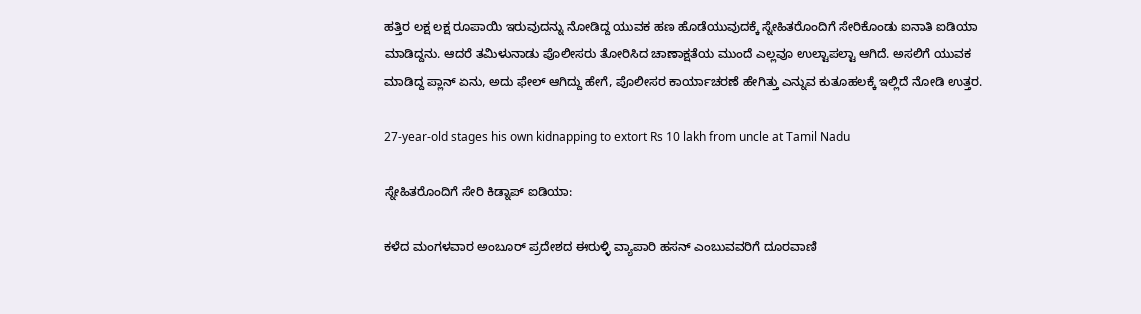ಹತ್ತಿರ ಲಕ್ಷ ಲಕ್ಷ ರೂಪಾಯಿ ಇರುವುದನ್ನು ನೋಡಿದ್ದ ಯುವಕ ಹಣ ಹೊಡೆಯುವುದಕ್ಕೆ ಸ್ನೇಹಿತರೊಂದಿಗೆ ಸೇರಿಕೊಂಡು ಐನಾತಿ ಐಡಿಯಾ ಮಾಡಿದ್ದನು. ಆದರೆ ತಮಿಳುನಾಡು ಪೊಲೀಸರು ತೋರಿಸಿದ ಚಾಣಾಕ್ಷತೆಯ ಮುಂದೆ ಎಲ್ಲವೂ ಉಲ್ಟಾಪಲ್ಟಾ ಆಗಿದೆ. ಅಸಲಿಗೆ ಯುವಕ ಮಾಡಿದ್ದ ಪ್ಲಾನ್ ಏನು, ಅದು ಫೇಲ್ ಆಗಿದ್ದು ಹೇಗೆ, ಪೊಲೀಸರ ಕಾರ್ಯಾಚರಣೆ ಹೇಗಿತ್ತು ಎನ್ನುವ ಕುತೂಹಲಕ್ಕೆ ಇಲ್ಲಿದೆ ನೋಡಿ ಉತ್ತರ.

27-year-old stages his own kidnapping to extort Rs 10 lakh from uncle at Tamil Nadu

ಸ್ನೇಹಿತರೊಂದಿಗೆ ಸೇರಿ ಕಿಡ್ನಾಪ್ ಐಡಿಯಾ:

ಕಳೆದ ಮಂಗಳವಾರ ಅಂಬೂರ್ ಪ್ರದೇಶದ ಈರುಳ್ಳಿ ವ್ಯಾಪಾರಿ ಹಸನ್ ಎಂಬುವವರಿಗೆ ದೂರವಾಣಿ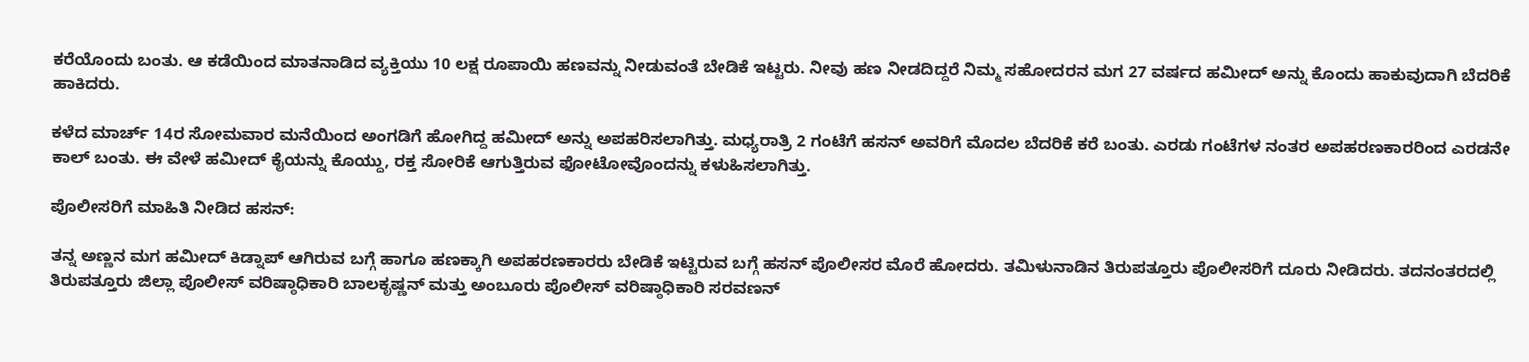ಕರೆಯೊಂದು ಬಂತು. ಆ ಕಡೆಯಿಂದ ಮಾತನಾಡಿದ ವ್ಯಕ್ತಿಯು 10 ಲಕ್ಷ ರೂಪಾಯಿ ಹಣವನ್ನು ನೀಡುವಂತೆ ಬೇಡಿಕೆ ಇಟ್ಟರು. ನೀವು ಹಣ ನೀಡದಿದ್ದರೆ ನಿಮ್ಮ ಸಹೋದರನ ಮಗ 27 ವರ್ಷದ ಹಮೀದ್ ಅನ್ನು ಕೊಂದು ಹಾಕುವುದಾಗಿ ಬೆದರಿಕೆ ಹಾಕಿದರು.

ಕಳೆದ ಮಾರ್ಚ್ 14ರ ಸೋಮವಾರ ಮನೆಯಿಂದ ಅಂಗಡಿಗೆ ಹೋಗಿದ್ದ ಹಮೀದ್ ಅನ್ನು ಅಪಹರಿಸಲಾಗಿತ್ತು. ಮಧ್ಯರಾತ್ರಿ 2 ಗಂಟೆಗೆ ಹಸನ್ ಅವರಿಗೆ ಮೊದಲ ಬೆದರಿಕೆ ಕರೆ ಬಂತು. ಎರಡು ಗಂಟೆಗಳ ನಂತರ ಅಪಹರಣಕಾರರಿಂದ ಎರಡನೇ ಕಾಲ್ ಬಂತು. ಈ ವೇಳೆ ಹಮೀದ್ ಕೈಯನ್ನು ಕೊಯ್ದು, ರಕ್ತ ಸೋರಿಕೆ ಆಗುತ್ತಿರುವ ಫೋಟೋವೊಂದನ್ನು ಕಳುಹಿಸಲಾಗಿತ್ತು.

ಪೊಲೀಸರಿಗೆ ಮಾಹಿತಿ ನೀಡಿದ ಹಸನ್:

ತನ್ನ ಅಣ್ಣನ ಮಗ ಹಮೀದ್ ಕಿಡ್ನಾಪ್ ಆಗಿರುವ ಬಗ್ಗೆ ಹಾಗೂ ಹಣಕ್ಕಾಗಿ ಅಪಹರಣಕಾರರು ಬೇಡಿಕೆ ಇಟ್ಟಿರುವ ಬಗ್ಗೆ ಹಸನ್ ಪೊಲೀಸರ ಮೊರೆ ಹೋದರು. ತಮಿಳುನಾಡಿನ ತಿರುಪತ್ತೂರು ಪೊಲೀಸರಿಗೆ ದೂರು ನೀಡಿದರು. ತದನಂತರದಲ್ಲಿ ತಿರುಪತ್ತೂರು ಜಿಲ್ಲಾ ಪೊಲೀಸ್ ವರಿಷ್ಠಾಧಿಕಾರಿ ಬಾಲಕೃಷ್ಣನ್ ಮತ್ತು ಅಂಬೂರು ಪೊಲೀಸ್ ವರಿಷ್ಠಾಧಿಕಾರಿ ಸರವಣನ್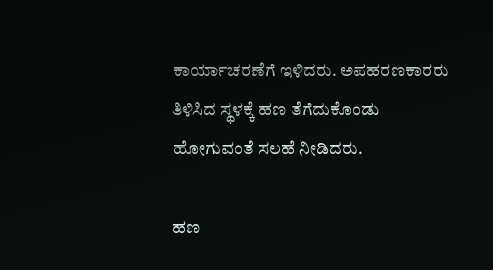ಕಾರ್ಯಾಚರಣೆಗೆ ಇಳಿದರು. ಅಪಹರಣಕಾರರು ತಿಳಿಸಿದ ಸ್ಥಳಕ್ಕೆ ಹಣ ತೆಗೆದುಕೊಂಡು ಹೋಗುವಂತೆ ಸಲಹೆ ನೀಡಿದರು.

ಹಣ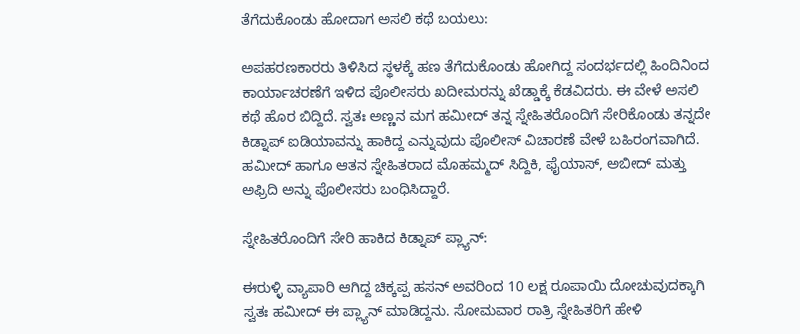ತೆಗೆದುಕೊಂಡು ಹೋದಾಗ ಅಸಲಿ ಕಥೆ ಬಯಲು:

ಅಪಹರಣಕಾರರು ತಿಳಿಸಿದ ಸ್ಥಳಕ್ಕೆ ಹಣ ತೆಗೆದುಕೊಂಡು ಹೋಗಿದ್ದ ಸಂದರ್ಭದಲ್ಲಿ ಹಿಂದಿನಿಂದ ಕಾರ್ಯಾಚರಣೆಗೆ ಇಳಿದ ಪೊಲೀಸರು ಖದೀಮರನ್ನು ಖೆಡ್ಡಾಕ್ಕೆ ಕೆಡವಿದರು. ಈ ವೇಳೆ ಅಸಲಿ ಕಥೆ ಹೊರ ಬಿದ್ದಿದೆ. ಸ್ವತಃ ಅಣ್ಣನ ಮಗ ಹಮೀದ್ ತನ್ನ ಸ್ನೇಹಿತರೊಂದಿಗೆ ಸೇರಿಕೊಂಡು ತನ್ನದೇ ಕಿಡ್ನಾಪ್ ಐಡಿಯಾವನ್ನು ಹಾಕಿದ್ದ ಎನ್ನುವುದು ಪೊಲೀಸ್ ವಿಚಾರಣೆ ವೇಳೆ ಬಹಿರಂಗವಾಗಿದೆ. ಹಮೀದ್ ಹಾಗೂ ಆತನ ಸ್ನೇಹಿತರಾದ ಮೊಹಮ್ಮದ್ ಸಿದ್ದಿಕಿ, ಫೈಯಾಸ್, ಅಬೀದ್ ಮತ್ತು ಅಫ್ರಿದಿ ಅನ್ನು ಪೊಲೀಸರು ಬಂಧಿಸಿದ್ದಾರೆ.

ಸ್ನೇಹಿತರೊಂದಿಗೆ ಸೇರಿ ಹಾಕಿದ ಕಿಡ್ನಾಪ್ ಪ್ಲ್ಯಾನ್:

ಈರುಳ್ಳಿ ವ್ಯಾಪಾರಿ ಆಗಿದ್ದ ಚಿಕ್ಕಪ್ಪ ಹಸನ್ ಅವರಿಂದ 10 ಲಕ್ಷ ರೂಪಾಯಿ ದೋಚುವುದಕ್ಕಾಗಿ ಸ್ವತಃ ಹಮೀದ್ ಈ ಪ್ಲ್ಯಾನ್ ಮಾಡಿದ್ದನು. ಸೋಮವಾರ ರಾತ್ರಿ ಸ್ನೇಹಿತರಿಗೆ ಹೇಳಿ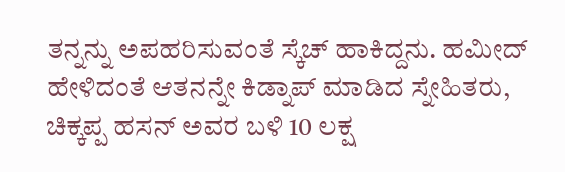ತನ್ನನ್ನು ಅಪಹರಿಸುವಂತೆ ಸ್ಕೆಚ್ ಹಾಕಿದ್ದನು. ಹಮೀದ್ ಹೇಳಿದಂತೆ ಆತನನ್ನೇ ಕಿಡ್ನಾಪ್ ಮಾಡಿದ ಸ್ನೇಹಿತರು, ಚಿಕ್ಕಪ್ಪ ಹಸನ್ ಅವರ ಬಳಿ 10 ಲಕ್ಷ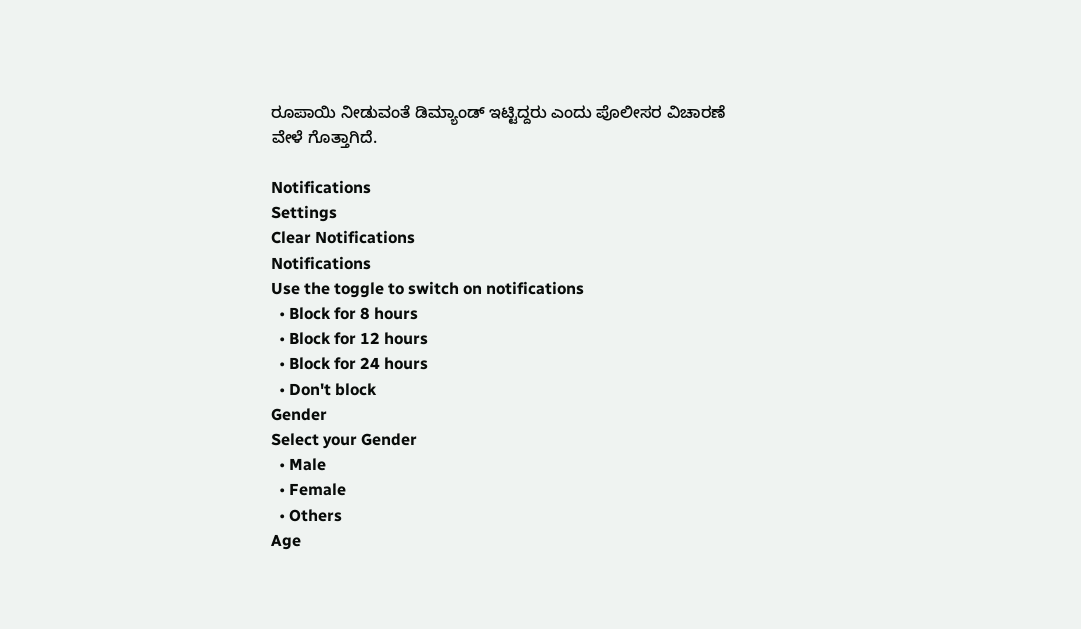ರೂಪಾಯಿ ನೀಡುವಂತೆ ಡಿಮ್ಯಾಂಡ್ ಇಟ್ಟಿದ್ದರು ಎಂದು ಪೊಲೀಸರ ವಿಚಾರಣೆ ವೇಳೆ ಗೊತ್ತಾಗಿದೆ.

Notifications
Settings
Clear Notifications
Notifications
Use the toggle to switch on notifications
  • Block for 8 hours
  • Block for 12 hours
  • Block for 24 hours
  • Don't block
Gender
Select your Gender
  • Male
  • Female
  • Others
Age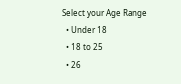Select your Age Range
  • Under 18
  • 18 to 25
  • 26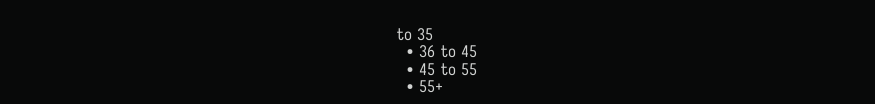to 35
  • 36 to 45
  • 45 to 55
  • 55+